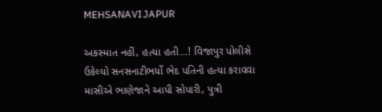MEHSANAVIJAPUR

અકસ્માત નહીં, હત્યા હતી…! વિજાપુર પોલીસે ઉકેલ્યો સનસનાટીભર્યો ભેદ પતિની હત્યા કરાવવા માસીએ ભાણેજાને આપી સોપારી, પુત્રી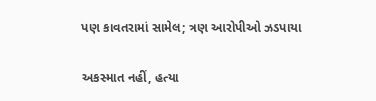પણ કાવતરામાં સામેલ; ત્રણ આરોપીઓ ઝડપાયા

અકસ્માત નહીં, હત્યા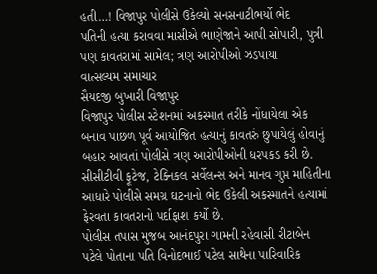હતી…! વિજાપુર પોલીસે ઉકેલ્યો સનસનાટીભર્યો ભેદ
પતિની હત્યા કરાવવા માસીએ ભાણેજાને આપી સોપારી, પુત્રી પણ કાવતરામાં સામેલ; ત્રણ આરોપીઓ ઝડપાયા
વાત્સલ્યમ સમાચાર
સૈયદજી બુખારી વિજાપુર
વિજાપુર પોલીસ સ્ટેશનમાં અકસ્માત તરીકે નોંધાયેલા એક બનાવ પાછળ પૂર્વ આયોજિત હત્યાનું કાવતરું છુપાયેલું હોવાનું બહાર આવતાં પોલીસે ત્રણ આરોપીઓની ધરપકડ કરી છે. સીસીટીવી ફૂટેજ, ટેક્નિકલ સર્વેલન્સ અને માનવ ગુપ્ત માહિતીના આધારે પોલીસે સમગ્ર ઘટનાનો ભેદ ઉકેલી અકસ્માતને હત્યામાં ફેરવતા કાવતરાનો પર્દાફાશ કર્યો છે.
પોલીસ તપાસ મુજબ આનંદપુરા ગામની રહેવાસી રીટાબેન પટેલે પોતાના પતિ વિનોદભાઈ પટેલ સાથેના પારિવારિક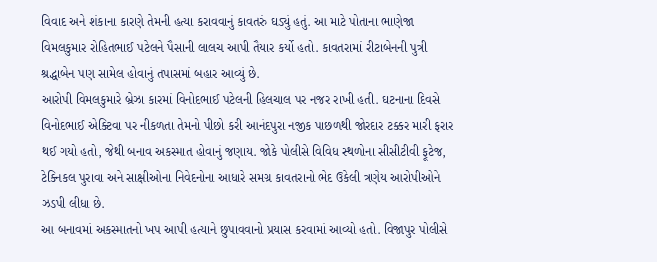વિવાદ અને શંકાના કારણે તેમની હત્યા કરાવવાનું કાવતરું ઘડ્યું હતું. આ માટે પોતાના ભાણેજા વિમલકુમાર રોહિતભાઈ પટેલને પૈસાની લાલચ આપી તૈયાર કર્યો હતો. કાવતરામાં રીટાબેનની પુત્રી શ્રદ્ધાબેન પણ સામેલ હોવાનું તપાસમાં બહાર આવ્યું છે.
આરોપી વિમલકુમારે બ્રેઝા કારમાં વિનોદભાઈ પટેલની હિલચાલ પર નજર રાખી હતી. ઘટનાના દિવસે વિનોદભાઈ એક્ટિવા પર નીકળતા તેમનો પીછો કરી આનંદપુરા નજીક પાછળથી જોરદાર ટક્કર મારી ફરાર થઈ ગયો હતો, જેથી બનાવ અકસ્માત હોવાનું જણાય. જોકે પોલીસે વિવિધ સ્થળોના સીસીટીવી ફૂટેજ, ટેક્નિકલ પુરાવા અને સાક્ષીઓના નિવેદનોના આધારે સમગ્ર કાવતરાનો ભેદ ઉકેલી ત્રણેય આરોપીઓને ઝડપી લીધા છે.
આ બનાવમાં અકસ્માતનો ખપ આપી હત્યાને છુપાવવાનો પ્રયાસ કરવામાં આવ્યો હતો. વિજાપુર પોલીસે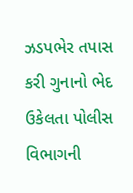ઝડપભેર તપાસ કરી ગુનાનો ભેદ ઉકેલતા પોલીસ વિભાગની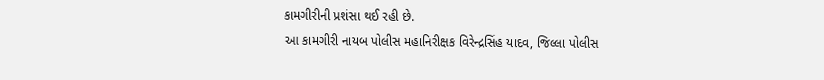કામગીરીની પ્રશંસા થઈ રહી છે.
આ કામગીરી નાયબ પોલીસ મહાનિરીક્ષક વિરેન્દ્રસિંહ યાદવ, જિલ્લા પોલીસ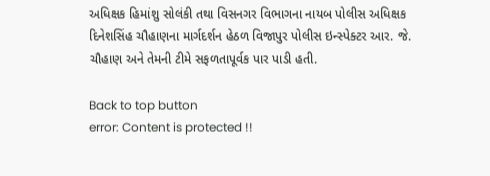અધિક્ષક હિમાંશુ સોલંકી તથા વિસનગર વિભાગના નાયબ પોલીસ અધિક્ષક દિનેશસિંહ ચૌહાણના માર્ગદર્શન હેઠળ વિજાપુર પોલીસ ઇન્સ્પેક્ટર આર. જે. ચૌહાણ અને તેમની ટીમે સફળતાપૂર્વક પાર પાડી હતી.

Back to top button
error: Content is protected !!